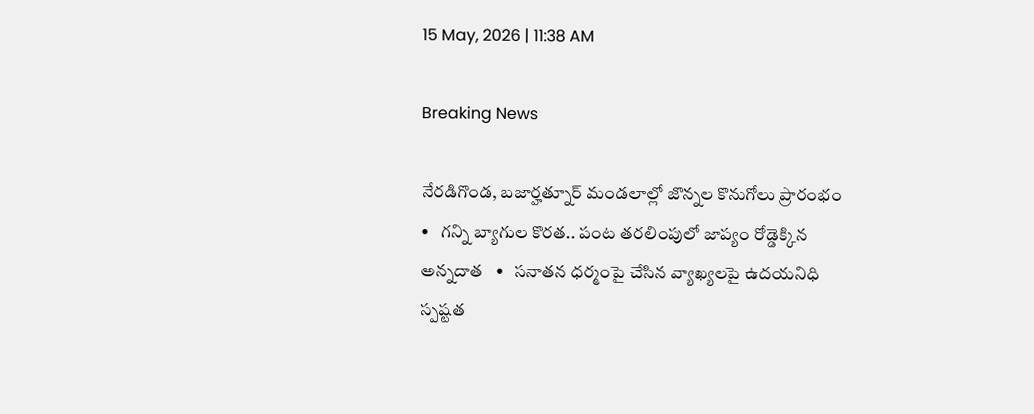15 May, 2026 | 11:38 AM

Breaking News

నేరడిగొండ, బజార్హత్నూర్ మండలాల్లో జొన్నల కొనుగోలు ప్రారంభం   •   గన్ని బ్యాగుల కొరత.. పంట తరలింపులో జాప్యం రోడ్డెక్కిన అన్నదాత   •   సనాతన ధర్మంపై చేసిన వ్యాఖ్యలపై ఉదయనిధి స్పష్టత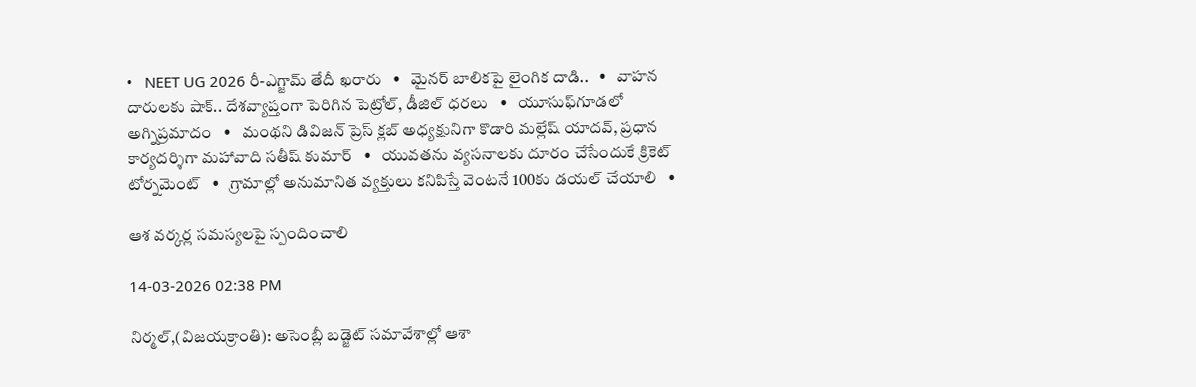•   NEET UG 2026 రీ-ఎగ్జామ్ తేదీ ఖరారు   •   మైనర్ బాలికపై లైంగిక దాడి..   •   వాహన దారులకు షాక్.. దేశవ్యాప్తంగా పెరిగిన పెట్రోల్, డీజిల్ ధరలు   •   యూసుఫ్‌గూడలో అగ్నిప్రమాదం   •   మంథని డివిజన్ ప్రెస్ క్లబ్ అధ్యక్షునిగా కొడారి మల్లేష్ యాదవ్, ప్రధాన కార్యదర్శిగా మహావాది సతీష్ కుమార్   •   యువతను వ్యసనాలకు దూరం చేసేందుకే క్రికెట్ టోర్నమెంట్   •   గ్రామాల్లో అనుమానిత వ్యక్తులు కనిపిస్తే వెంటనే 100కు డయల్ చేయాలి   •

ఆశ వర్కర్ల సమస్యలపై స్పందించాలి

14-03-2026 02:38 PM

నిర్మల్,(విజయక్రాంతి): అసెంబ్లీ బడ్జెట్ సమావేశాల్లో ఆశా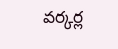వర్కర్ల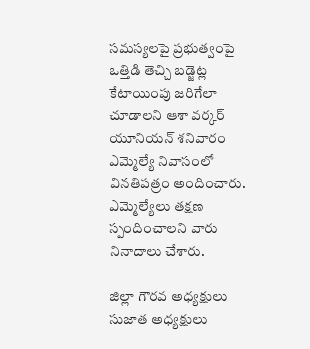సమస్యలపై ప్రభుత్వంపై ఒత్తిడి తెచ్చి బడ్జెట్ల కేటాయింపు జరిగేలా చూడాలని ఆశా వర్కర్ యూనియన్ శనివారం ఎమ్మెల్యే నివాసంలో వినతిపత్రం అందించారు. ఎమ్మెల్యేలు తక్షణ స్పందించాలని వారు నినాదాలు చేశారు.

జిల్లా గౌరవ అధ్యక్షులు సుజాత అధ్యక్షులు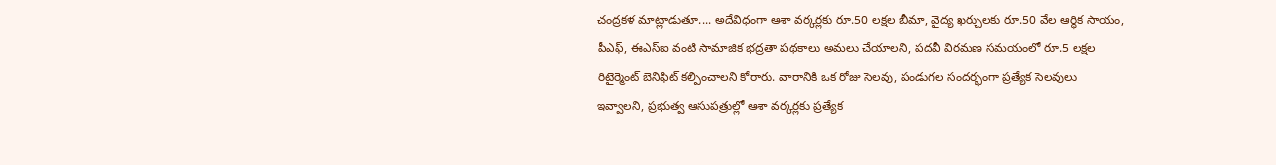చంద్రకళ మాట్లాడుతూ.... అదేవిధంగా ఆశా వర్కర్లకు రూ.50 లక్షల బీమా, వైద్య ఖర్చులకు రూ.50 వేల ఆర్థిక సాయం, పీఎఫ్, ఈఎస్ఐ వంటి సామాజిక భద్రతా పథకాలు అమలు చేయాలని, పదవీ విరమణ సమయంలో రూ.5 లక్షల రిటైర్మెంట్ బెనిఫిట్ కల్పించాలని కోరారు. వారానికి ఒక రోజు సెలవు, పండుగల సందర్భంగా ప్రత్యేక సెలవులు ఇవ్వాలని, ప్రభుత్వ ఆసుపత్రుల్లో ఆశా వర్కర్లకు ప్రత్యేక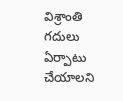విశ్రాంతి గదులు ఏర్పాటు చేయాలని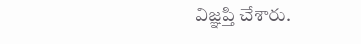విజ్ఞప్తి చేశారు.